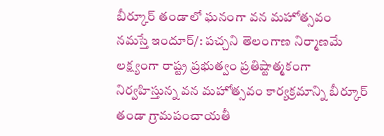బీర్కూర్ తండాలో ఘనంగా వన మహోత్సవం
నమస్తే ఇందూర్/: పచ్చని తెలంగాణ నిర్మాణమే లక్ష్యంగా రాష్ట్ర ప్రభుత్వం ప్రతిష్టాత్మకంగా నిర్వహిస్తున్న వన మహోత్సవం కార్యక్రమాన్ని బీర్కూర్ తండా గ్రామపంచాయతీ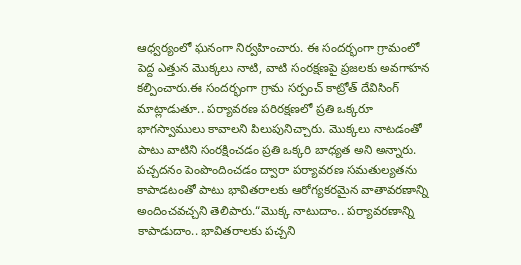ఆధ్వర్యంలో ఘనంగా నిర్వహించారు. ఈ సందర్భంగా గ్రామంలో పెద్ద ఎత్తున మొక్కలు నాటి, వాటి సంరక్షణపై ప్రజలకు అవగాహన కల్పించారు.ఈ సందర్భంగా గ్రామ సర్పంచ్ కాట్రోత్ దేవిసింగ్ మాట్లాడుతూ.. పర్యావరణ పరిరక్షణలో ప్రతి ఒక్కరూ భాగస్వాములు కావాలని పిలుపునిచ్చారు. మొక్కలు నాటడంతో పాటు వాటిని సంరక్షించడం ప్రతి ఒక్కరి బాధ్యత అని అన్నారు. పచ్చదనం పెంపొందించడం ద్వారా పర్యావరణ సమతుల్యతను కాపాడటంతో పాటు భావితరాలకు ఆరోగ్యకరమైన వాతావరణాన్ని అందించవచ్చని తెలిపారు.“మొక్క నాటుదాం.. పర్యావరణాన్ని కాపాడుదాం.. భావితరాలకు పచ్చని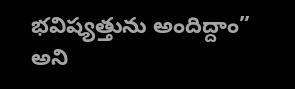భవిష్యత్తును అందిద్దాం” అని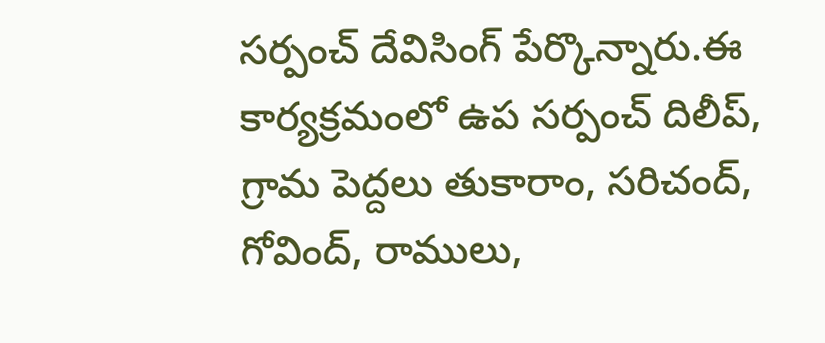సర్పంచ్ దేవిసింగ్ పేర్కొన్నారు.ఈ కార్యక్రమంలో ఉప సర్పంచ్ దిలీప్, గ్రామ పెద్దలు తుకారాం, సరిచంద్, గోవింద్, రాములు,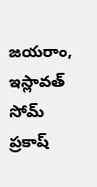జయరాం, ఇస్లావత్ సోమ్ ప్రకాష్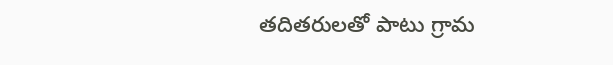తదితరులతో పాటు గ్రామ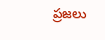ప్రజలు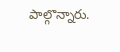పాల్గొన్నారు.